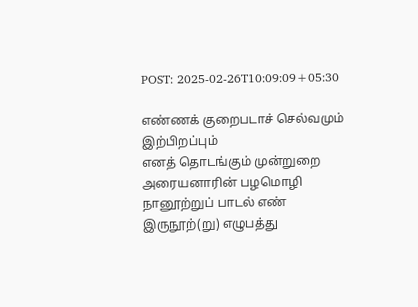POST: 2025-02-26T10:09:09+05:30

எண்ணக் குறைபடாச் செல்வமும்
இற்பிறப்பும்
எனத் தொடங்கும் முன்றுறை அரையனாரின் பழமொழி நானூற்றுப் பாடல் எண்
இருநூற்(று) எழுபத்து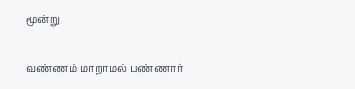மூன்று

வண்ணம் மாறாமல் பண்ணார்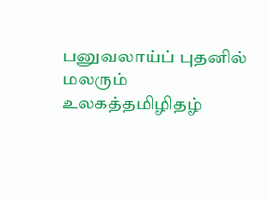பனுவலாய்ப் புதனில் மலரும் உலகத்தமிழிதழ்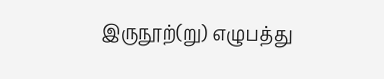இருநூற்(று) எழுபத்து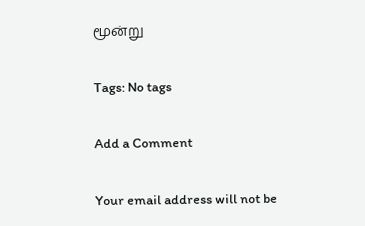மூன்று

Tags: No tags

Add a Comment

Your email address will not be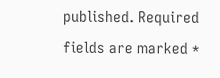published. Required fields are marked *